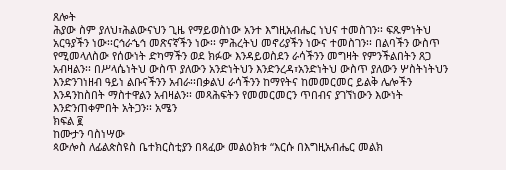ጸሎት
ሕያው ስም ያለህ፣ሕልውናህን ጊዜ የማይወስነው አንተ እግዚአብሔር ነህና ተመስገን፡፡ ፍጹምነትህ አርዓያችን ነው፡፡ርኅራኄኅ መጽናኛችን ነው፡፡ ምሕረትህ መኖሪያችን ነውና ተመስገን፡፡ በልባችን ውስጥ የሚመላለስው የሰውነት ድካማችን ወደ ክፉው እንዳይወስደን ራሳችንን መግዛት የምንችልበትን ጸጋ አብዛልን፡፡ በሥላሴነትህ ውስጥ ያለውን አንድነትህን እንድንረዳ፣አንድነትህ ውስጥ ያለውን ሦስትነትህን እንድንገነዘብ ዓይነ ልቡናችንን አብራ፡፡በቃልህ ራሳችንን ከማየትና ከመመርመር ይልቅ ሌሎችን እንዳንከስበት ማስተዋልን አብዛልን፡፡ መጻሕፍትን የመመርመርን ጥበብና ያገኘነውን እውነት እንድንጠቀምበት አትጋን፡፡ አሜን
ክፍል ፪
ከሙታን ባስነሣው
ጳውሎስ ለፊልጵስዩስ ቤተክርስቲያን በጻፈው መልዕክቱ “እርሱ በእግዚአብሔር መልክ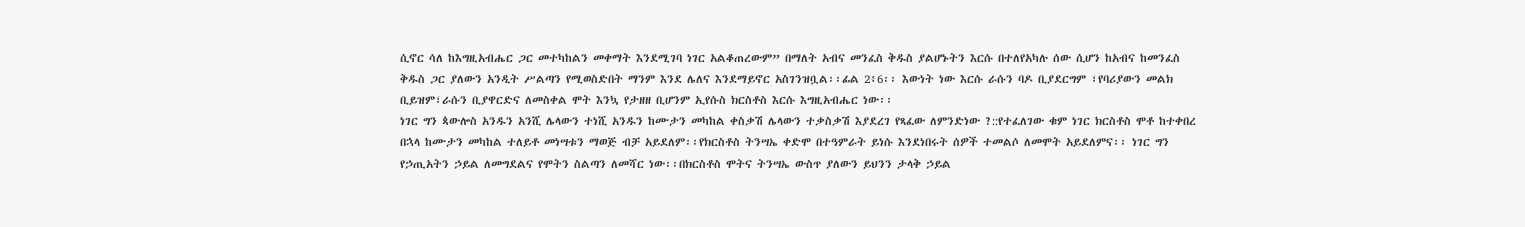ሲኖር ሳለ ከእግዚአብሔር ጋር መተካከልን መቀማት እንደሚገባ ነገር አልቆጠረውም” በማለት አብና መንፈስ ቅዱስ ያልሆኑትን እርሱ በተለየአካሉ ሰው ሲሆን ከአብና ከመንፈስ ቅዱስ ጋር ያለውን አንዲት ሥልጣን የሚወስድበት ማንም እንደ ሌለና እንደማይኖር አስገንዝቧል፡፡ፊል 2፥6፡፡ እውነት ነው እርሱ ራሱን ባዶ ቢያደርግም ፣የባሪያውን መልክ ቢይዝም፣ራሱን ቢያዋርድና ለመስቀል ሞት እንኳ የታዘዘ ቢሆንም ኢየሱስ ክርስቶስ እርሱ እግዚአብሔር ነው፡፡
ነገር ግን ጳውሎስ አንዱን አንሺ ሌላውን ተነሺ አንዱን ከሙታን መካከል ቀስቃሽ ሌላውን ተቃስቃሽ እያደረገ የጻፈው ለምንድነው ?::የተፈለገው ቁም ነገር ክርስቶስ ሞቶ ከተቀበረ በኋላ ከሙታን መካከል ተለይቶ መነሣቱን ማወጅ ብቻ አይደለም፡፡የክርስቶስ ትንሣኤ ቀድሞ በተዓምራት ይነሱ እንደነበሩት ሰዎች ተመልሶ ለመሞት አይደለምና፡፡ ነገር ግን የኃጢአትን ኃይል ለመግደልና የሞትን ስልጣን ለመሻር ነው፡፡በክርስቶስ ሞትና ትንሣኤ ውስጥ ያለውን ይህንን ታላቅ ኃይል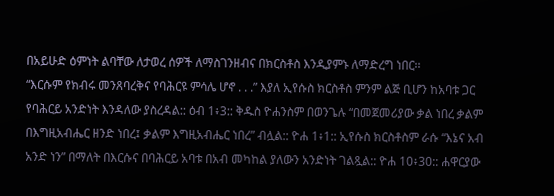በአይሁድ ዕምነት ልባቸው ለታወረ ሰዎች ለማስገንዘብና በክርስቶስ እንዲያምኑ ለማድረግ ነበር፡፡
“እርሱም የክብሩ መንጸባረቅና የባሕርዩ ምሳሌ ሆኖ . . .” እያለ ኢየሱስ ክርስቶስ ምንም ልጅ ቢሆን ከአባቱ ጋር የባሕርይ አንድነት እንዳለው ያስረዳል:: ዕብ 1፥3:: ቅዱስ ዮሐንስም በወንጌሉ “በመጀመሪያው ቃል ነበረ ቃልም በእግዚአብሔር ዘንድ ነበረ፤ ቃልም እግዚአብሔር ነበረ” ብሏል:: ዮሐ 1፥1:: ኢየሱስ ክርስቶስም ራሱ “እኔና አብ አንድ ነን” በማለት በእርሱና በባሕርይ አባቱ በአብ መካከል ያለውን አንድነት ገልጿል:: ዮሐ 10፥30:: ሐዋርያው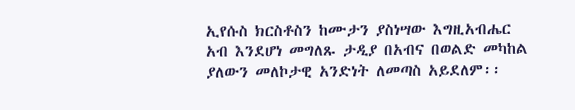ኢየሱስ ክርስቶስን ከሙታን ያስነሣው እግዚአብሔር አብ እንደሆነ መግለጹ ታዲያ በአብና በወልድ መካከል ያለውን መለኮታዊ አንድነት ለመጣስ አይደለም፡፡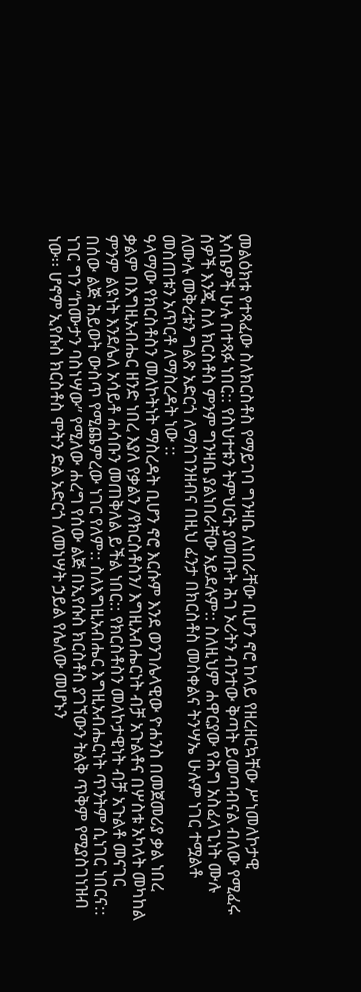መልዕክቱ የተጻፈው ስለክርስቶስ የማይገባ ግንዛቤ ለነበራቸው ቢሆን ኖሮ ከላይ የዘረዘርኳቸው ሥነመለኮታዊ እሳቤዎች ሁሉ በተጻፉ ነበር:: የስህተቱን ትምህርት ያመጡት ሕገ ኦሪትን ብንተው ቅጣት ይመጣብናል ብለው የሚፈሩ ሰዎች እንጂ ስለ ክርስቶስ ምንም ግንዛቤ ያልነበራቸው አይደሉም:: ስለዚህም ሐዋርያው የሕግ አስፈላጊነት ሙሉ ለሙሉ መቅረቱን ግልጽ አድርጎ ለማስገንዘብና በዚህ ፈንታ በክርስቶስ መስቀልና ትንሣኤ ሁሉም ነገር ተሟልቶ መስጠቱን አጥርቶ ለማስረዳት ነው ::
ዓላማው የክርስቶስን መለኮትነት ማስረዳት ቢሆን ኖሮ እርሱም እንደ ወንገሌላዊው ዮሐንስ በመጀመሪያ ቃል ነበረ ቃልም በእግዚአብሔር ዘንድ ነበረ እያለ የቃልን /የክርስቶስን/ እግዚአብሔርነት ብቻ አጉልቶና በሦስቱ አካላት መካከል ምንም ልዩነት እንደሌለ አሳይቶ ሐሳቡን መጠቅለል ይችል ነበር:: የክርስቶስን መለኮታዊነት ብቻ አጉልቶ መናገር በሰው ልጅ ሕይወት ውስጥ የሚጨምረው ነገር የለም:: ስለእግዚአብሔር እግዚአብሔርነት ጥንትም ሲነገር ነበርና:: ነገር ግን “ከሙታን ባስነሣው” የሚለው ሐረግ የሰው ልጅ በኢየሱስ ክርስቶስ ያገኘውን ትልቅ ጥቅም የሚያስገነዝብ ነው፡፡ ሆኖም ኢየሱስ ክርስቶስ ሞትን ድል አድርጎ ለመነሣት ኃይል የሌለው መሆኑን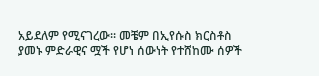አይደለም የሚናገረው፡፡ መቼም በኢየሱስ ክርስቶስ ያመኑ ምድራዊና ሟች የሆነ ሰውነት የተሸከሙ ሰዎች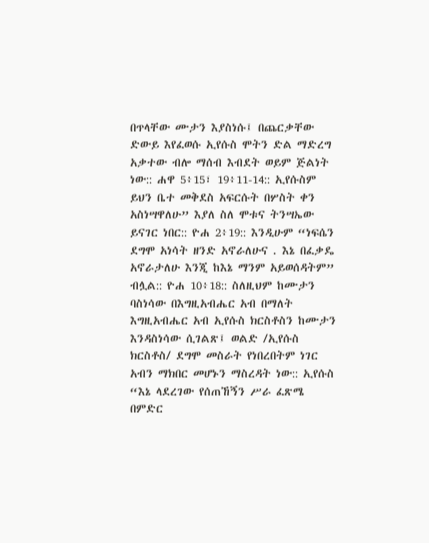በጥላቸው ሙታን እያስነሱ፤ በጨርቃቸው ድውይ እየፈወሱ ኢየሱስ ሞትን ድል ማድረግ አቃተው ብሎ ማሰብ እብደት ወይም ጅልነት ነው:: ሐዋ 5፥15፣ 19፥11-14:: ኢየሱስም ይህን ቤተ መቅደስ አፍርሱት በሦስት ቀን አስነሣዋለሁ” እያለ ስለ ሞቱና ትንሣኤው ይናገር ነበር:: ዮሐ 2፥19:: እንዲሁም “ነፍሴን ደግሞ አነሳት ዘንድ አኖራለሁና . እኔ በፈቃዴ አኖራታለሁ እንጂ ከእኔ ማንም አይወሰዳትም” ብሏል:: ዮሐ 10፥18:: ስለዚህም ከሙታን ባስነሳው በእግዚአብሔር አብ በማለት እግዚአብሔር አብ ኢየሱስ ክርስቶስን ከሙታን እንዳስነሳው ሲገልጽ፤ ወልድ /ኢየሱስ ክርስቶስ/ ደግሞ መስራት የነበረበትም ነገር አብን ማክበር መሆኑን ማስረዳት ነው:: ኢየሱስ “እኔ ላደረገው የሰጠኸኝን ሥራ ፈጽሜ በምድር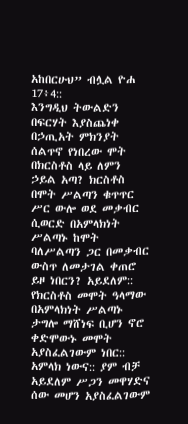አከበርሁህ” ብሏል ዮሐ 17፥4::
እንግዲህ ትውልድን በፍርሃት እያስጨነቀ በኃጢአት ምክንያት ሰልጥኖ የነበረው ሞት በክርስቶስ ላይ ለምን ኃይል አጣ? ክርስቶስ በሞት ሥልጣን ቁጥጥር ሥር ውሎ ወደ መቃብር ሲወርድ በአምላክነት ሥልጣኑ ከሞት ባለሥልጣን ጋር በመቃብር ውስጥ ለመታገል ቀጠሮ ይዞ ነበርን? አይደለም:: የክርስቶስ መሞት ዓላማው በአምላክነት ሥልጣኑ ታግሎ ማሸነፍ ቢሆን ኖሮ ቀድሞውኑ መሞት አያስፈልገውም ነበር:: አምላክ ነውና:: ያም ብቻ አይደለም ሥጋን መዋሃድና ሰው መሆን አያስፈልገውም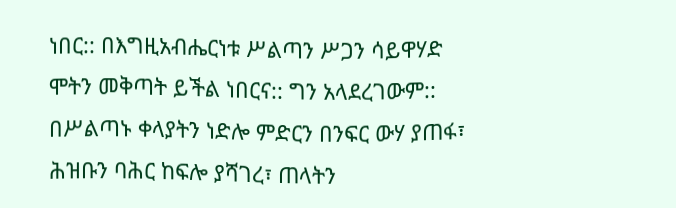ነበር:: በእግዚአብሔርነቱ ሥልጣን ሥጋን ሳይዋሃድ ሞትን መቅጣት ይችል ነበርና:: ግን አላደረገውም:: በሥልጣኑ ቀላያትን ነድሎ ምድርን በንፍር ውሃ ያጠፋ፣ ሕዝቡን ባሕር ከፍሎ ያሻገረ፣ ጠላትን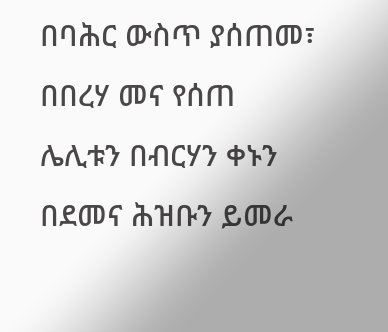በባሕር ውስጥ ያሰጠመ፣ በበረሃ መና የሰጠ ሌሊቱን በብርሃን ቀኑን በደመና ሕዝቡን ይመራ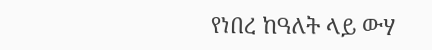የነበረ ከዓለት ላይ ውሃ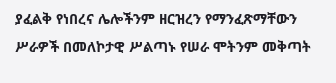ያፈልቅ የነበረና ሌሎችንም ዘርዝረን የማንፈጽማቸውን ሥራዎች በመለኮታዊ ሥልጣኑ የሠራ ሞትንም መቅጣት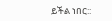ይችል ነበር::